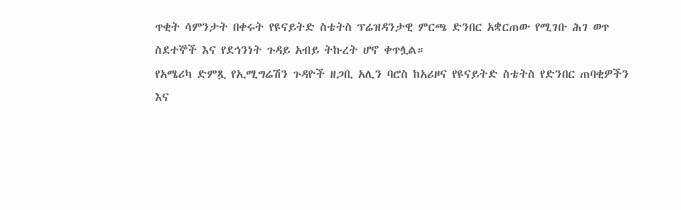ጥቂት ሳምንታት በቀሩት የዩናይትድ ስቴትስ ፕሬዝዳንታዊ ምርጫ ድንበር አቋርጠው የሚገቡ ሕገ ወጥ ስደተኞች እና የደኅንነት ጉዳይ አብይ ትኩረት ሆኖ ቀጥሏል።
የአሜሪካ ድምጿ የኢሚግሬሽን ጉዳዮች ዘጋቢ አሊን ባሮስ ከአሪዞና የዩናይትድ ስቴትስ የድንበር ጠባቂዎችን እና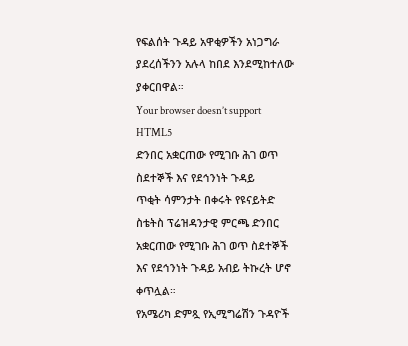የፍልሰት ጉዳይ አዋቂዎችን አነጋግራ ያደረሰችንን አሉላ ከበደ እንደሚከተለው ያቀርበዋል።
Your browser doesn’t support HTML5
ድንበር አቋርጠው የሚገቡ ሕገ ወጥ ስደተኞች እና የደኅንነት ጉዳይ
ጥቂት ሳምንታት በቀሩት የዩናይትድ ስቴትስ ፕሬዝዳንታዊ ምርጫ ድንበር አቋርጠው የሚገቡ ሕገ ወጥ ስደተኞች እና የደኅንነት ጉዳይ አብይ ትኩረት ሆኖ ቀጥሏል።
የአሜሪካ ድምጿ የኢሚግሬሽን ጉዳዮች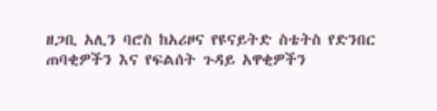ዘጋቢ አሊን ባሮስ ከአሪዞና የዩናይትድ ስቴትስ የድንበር ጠባቂዎችን እና የፍልሰት ጉዳይ አዋቂዎችን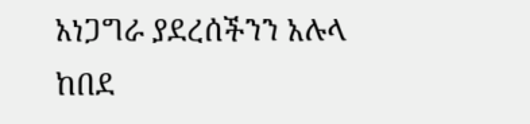አነጋግራ ያደረሰችንን አሉላ ከበደ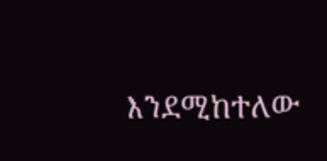እንደሚከተለው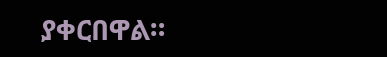ያቀርበዋል።